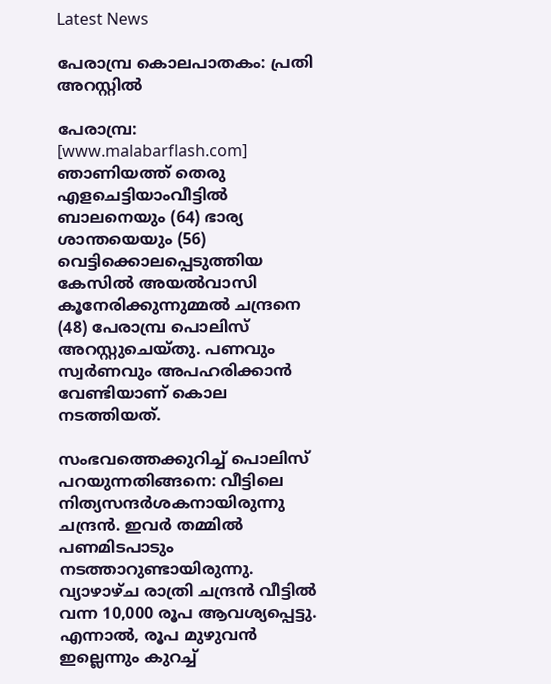Latest News

പേരാമ്പ്ര കൊലപാതകം: പ്രതി അറസ്റ്റില്‍

പേരാമ്പ്ര: [www.malabarflash.com] ഞാണിയത്ത് തെരു എളചെട്ടിയാംവീട്ടില്‍ ബാലനെയും (64) ഭാര്യ ശാന്തയെയും (56) വെട്ടിക്കൊലപ്പെടുത്തിയ കേസില്‍ അയല്‍വാസി കൂനേരിക്കുന്നുമ്മല്‍ ചന്ദ്രനെ (48) പേരാമ്പ്ര പൊലിസ് അറസ്റ്റുചെയ്തു. പണവും സ്വര്‍ണവും അപഹരിക്കാന്‍ വേണ്ടിയാണ് കൊല നടത്തിയത്.

സംഭവത്തെക്കുറിച്ച് പൊലിസ് പറയുന്നതിങ്ങനെ: വീട്ടിലെ നിത്യസന്ദര്‍ശകനായിരുന്നു ചന്ദ്രന്‍. ഇവര്‍ തമ്മില്‍ പണമിടപാടും നടത്താറുണ്ടായിരുന്നു. വ്യാഴാഴ്ച രാത്രി ചന്ദ്രന്‍ വീട്ടില്‍ വന്ന 10,000 രൂപ ആവശ്യപ്പെട്ടു. എന്നാല്‍, രൂപ മുഴുവന്‍ ഇല്ലെന്നും കുറച്ച്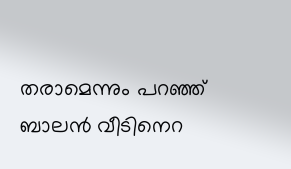തരാമെന്നും പറഞ്ഞ് ബാലന്‍ വീടിനെറ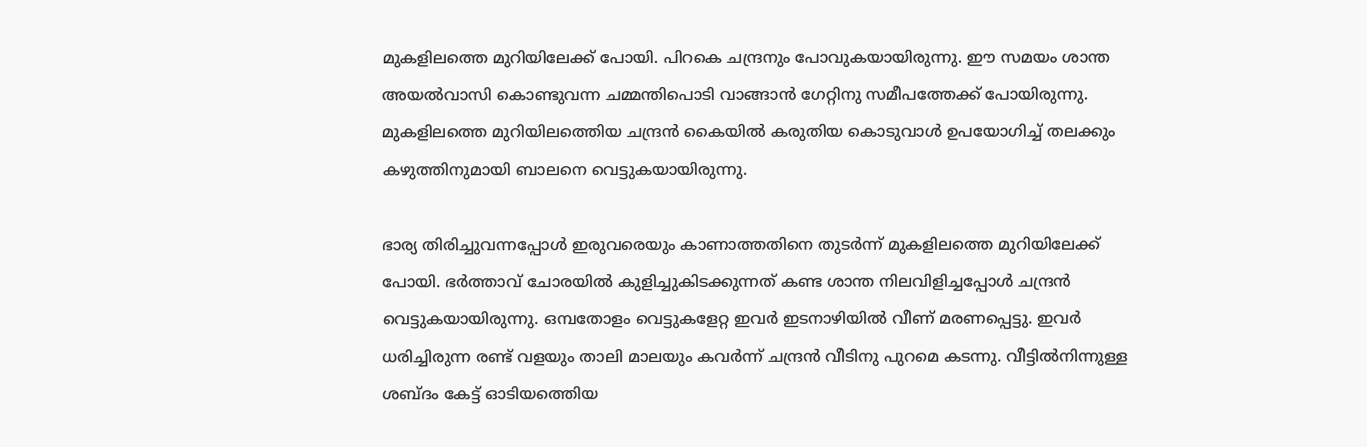മുകളിലത്തെ മുറിയിലേക്ക് പോയി. പിറകെ ചന്ദ്രനും പോവുകയായിരുന്നു. ഈ സമയം ശാന്ത അയല്‍വാസി കൊണ്ടുവന്ന ചമ്മന്തിപൊടി വാങ്ങാന്‍ ഗേറ്റിനു സമീപത്തേക്ക് പോയിരുന്നു. മുകളിലത്തെ മുറിയിലത്തെിയ ചന്ദ്രന്‍ കൈയില്‍ കരുതിയ കൊടുവാള്‍ ഉപയോഗിച്ച് തലക്കും കഴുത്തിനുമായി ബാലനെ വെട്ടുകയായിരുന്നു.

ഭാര്യ തിരിച്ചുവന്നപ്പോള്‍ ഇരുവരെയും കാണാത്തതിനെ തുടര്‍ന്ന് മുകളിലത്തെ മുറിയിലേക്ക് പോയി. ഭര്‍ത്താവ് ചോരയില്‍ കുളിച്ചുകിടക്കുന്നത് കണ്ട ശാന്ത നിലവിളിച്ചപ്പോള്‍ ചന്ദ്രന്‍ വെട്ടുകയായിരുന്നു. ഒമ്പതോളം വെട്ടുകളേറ്റ ഇവര്‍ ഇടനാഴിയില്‍ വീണ് മരണപ്പെട്ടു. ഇവര്‍ ധരിച്ചിരുന്ന രണ്ട് വളയും താലി മാലയും കവര്‍ന്ന് ചന്ദ്രന്‍ വീടിനു പുറമെ കടന്നു. വീട്ടില്‍നിന്നുള്ള ശബ്ദം കേട്ട് ഓടിയത്തെിയ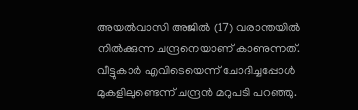അയല്‍വാസി അജില്‍ (17) വരാന്തയില്‍ നില്‍ക്കുന്ന ചന്ദ്രനെയാണ് കാണുന്നത്. വീട്ടുകാര്‍ എവിടെയെന്ന് ചോദിച്ചപ്പോള്‍ മുകളിലുണ്ടെന്ന് ചന്ദ്രന്‍ മറുപടി പറഞ്ഞു.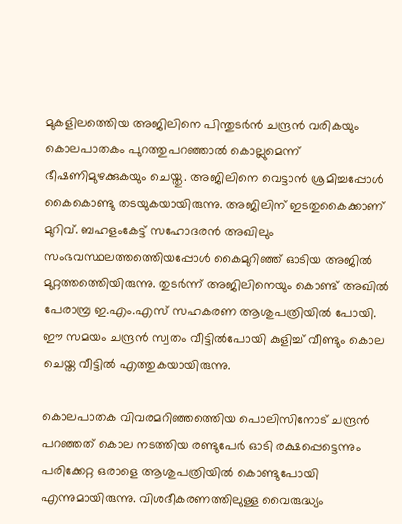മുകളിലത്തെിയ അജിലിനെ പിന്തുടര്‍ന്‍ ചന്ദ്രന്‍ വരികയും കൊലപാതകം പുറത്തുപറഞ്ഞാല്‍ കൊല്ലുമെന്ന് ഭീഷണിമുഴക്കുകയും ചെയ്തു. അജിലിനെ വെട്ടാന്‍ ശ്രമിച്ചപ്പോള്‍ കൈകൊണ്ടു തടയുകയായിരുന്നു. അജിലിന് ഇടതുകൈക്കാണ് മുറിവ്. ബഹളംകേട്ട് സഹോദരന്‍ അഖിലും സംഭവസ്ഥലത്തത്തെിയപ്പോള്‍ കൈമുറിഞ്ഞ് ഓടിയ അജില്‍ മുറ്റത്തത്തെിയിരുന്നു. തുടര്‍ന്ന് അജിലിനെയും കൊണ്ട് അഖില്‍ പേരാമ്പ്ര ഇ.എം.എസ് സഹകരണ ആശുപത്രിയില്‍ പോയി. ഈ സമയം ചന്ദ്രന്‍ സ്വതം വീട്ടില്‍പോയി കുളിച്ച് വീണ്ടും കൊല ചെയ്ത വീട്ടില്‍ എത്തുകയായിരുന്നു.

കൊലപാതക വിവരമറിഞ്ഞത്തെിയ പൊലിസിനോട് ചന്ദ്രന്‍ പറഞ്ഞത് കൊല നടത്തിയ രണ്ടുപേര്‍ ഓടി രക്ഷപ്പെട്ടെന്നും പരിക്കേറ്റ ഒരാളെ ആശുപത്രിയില്‍ കൊണ്ടുപോയി എന്നുമായിരുന്നു. വിശദീകരണത്തിലുള്ള വൈരുദ്ധ്യം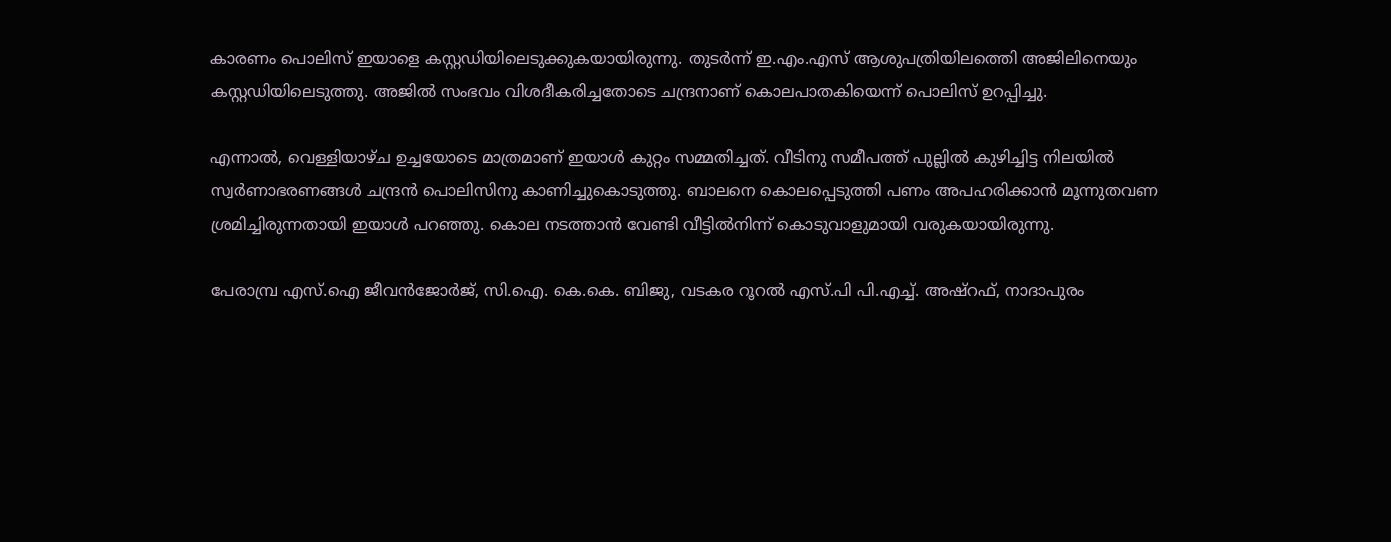കാരണം പൊലിസ് ഇയാളെ കസ്റ്റഡിയിലെടുക്കുകയായിരുന്നു. തുടര്‍ന്ന് ഇ.എം.എസ് ആശുപത്രിയിലത്തെി അജിലിനെയും കസ്റ്റഡിയിലെടുത്തു. അജില്‍ സംഭവം വിശദീകരിച്ചതോടെ ചന്ദ്രനാണ് കൊലപാതകിയെന്ന് പൊലിസ് ഉറപ്പിച്ചു.

എന്നാല്‍, വെള്ളിയാഴ്ച ഉച്ചയോടെ മാത്രമാണ് ഇയാള്‍ കുറ്റം സമ്മതിച്ചത്. വീടിനു സമീപത്ത് പുല്ലില്‍ കുഴിച്ചിട്ട നിലയില്‍ സ്വര്‍ണാഭരണങ്ങള്‍ ചന്ദ്രന്‍ പൊലിസിനു കാണിച്ചുകൊടുത്തു. ബാലനെ കൊലപ്പെടുത്തി പണം അപഹരിക്കാന്‍ മൂന്നുതവണ ശ്രമിച്ചിരുന്നതായി ഇയാള്‍ പറഞ്ഞു. കൊല നടത്താന്‍ വേണ്ടി വീട്ടില്‍നിന്ന് കൊടുവാളുമായി വരുകയായിരുന്നു.

പേരാമ്പ്ര എസ്.ഐ ജീവന്‍ജോര്‍ജ്, സി.ഐ. കെ.കെ. ബിജു, വടകര റൂറല്‍ എസ്.പി പി.എച്ച്. അഷ്റഫ്, നാദാപുരം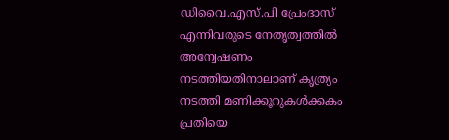ഡിവൈ.എസ്.പി പ്രേംദാസ് എന്നിവരുടെ നേതൃത്വത്തില്‍ അന്വേഷണം നടത്തിയതിനാലാണ് കൃത്ര്യം നടത്തി മണിക്കൂറുകള്‍ക്കകം പ്രതിയെ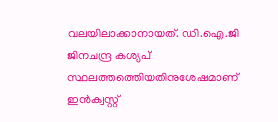വലയിലാക്കാനായത്. ഡി.ഐ.ജി ജിനചന്ദ്ര കശ്യപ് സ്ഥലത്തത്തെിയതിനുശേഷമാണ് ഇന്‍ക്വസ്റ്റ്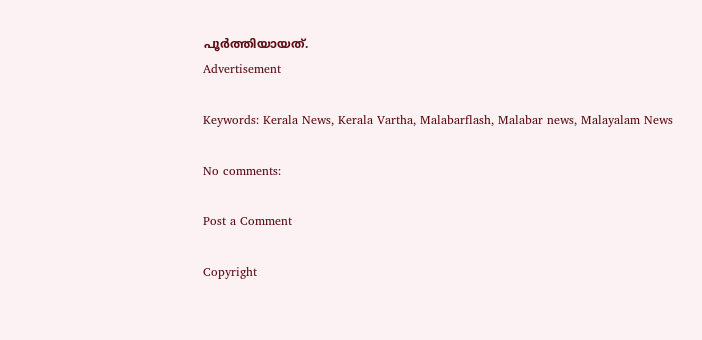പൂര്‍ത്തിയായത്.
Advertisement

Keywords: Kerala News, Kerala Vartha, Malabarflash, Malabar news, Malayalam News

No comments:

Post a Comment

Copyright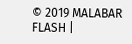© 2019 MALABAR FLASH |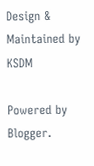Design & Maintained by KSDM

Powered by Blogger.